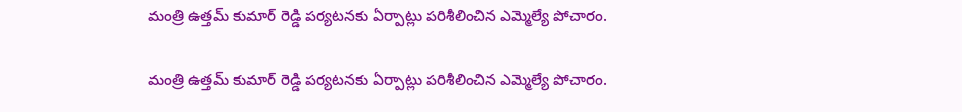మంత్రి ఉత్తమ్ కుమార్ రెడ్డి పర్యటనకు ఏర్పాట్లు పరిశీలించిన ఎమ్మెల్యే పోచారం.

మంత్రి ఉత్తమ్ కుమార్ రెడ్డి పర్యటనకు ఏర్పాట్లు పరిశీలించిన ఎమ్మెల్యే పోచారం.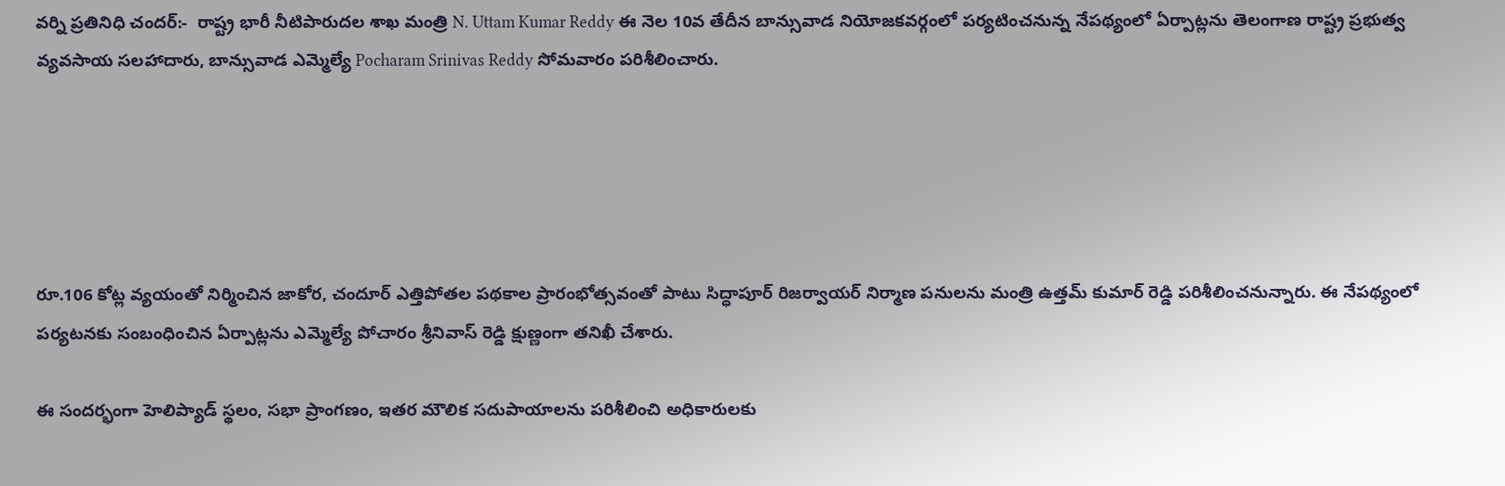వర్ని ప్రతినిధి చందర్:-  రాష్ట్ర భారీ నీటిపారుదల శాఖ మంత్రి N. Uttam Kumar Reddy ఈ నెల 10వ తేదీన బాన్సువాడ నియోజకవర్గంలో పర్యటించనున్న నేపథ్యంలో ఏర్పాట్లను తెలంగాణ రాష్ట్ర ప్రభుత్వ వ్యవసాయ సలహాదారు, బాన్సువాడ ఎమ్మెల్యే Pocharam Srinivas Reddy సోమవారం పరిశీలించారు.





రూ.106 కోట్ల వ్యయంతో నిర్మించిన జాకోర, చందూర్ ఎత్తిపోతల పథకాల ప్రారంభోత్సవంతో పాటు సిద్ధాపూర్ రిజర్వాయర్ నిర్మాణ పనులను మంత్రి ఉత్తమ్ కుమార్ రెడ్డి పరిశీలించనున్నారు. ఈ నేపథ్యంలో పర్యటనకు సంబంధించిన ఏర్పాట్లను ఎమ్మెల్యే పోచారం శ్రీనివాస్ రెడ్డి క్షుణ్ణంగా తనిఖీ చేశారు.

ఈ సందర్భంగా హెలిప్యాడ్ స్థలం, సభా ప్రాంగణం, ఇతర మౌలిక సదుపాయాలను పరిశీలించి అధికారులకు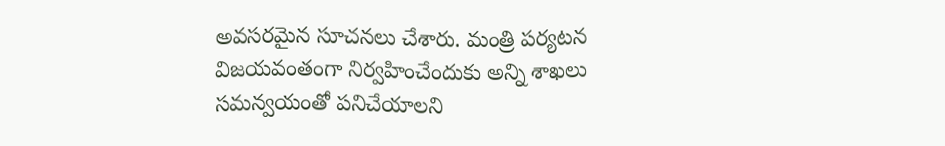అవసరమైన సూచనలు చేశారు. మంత్రి పర్యటన విజయవంతంగా నిర్వహించేందుకు అన్ని శాఖలు సమన్వయంతో పనిచేయాలని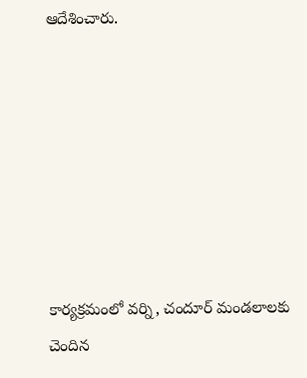ఆదేశించారు.







కార్యక్రమంలో వర్ని, చందూర్ మండలాలకు చెందిన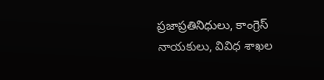ప్రజాప్రతినిధులు, కాంగ్రెస్ నాయకులు, వివిధ శాఖల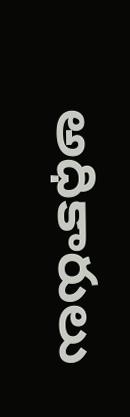అధికారులు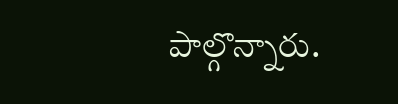పాల్గొన్నారు.